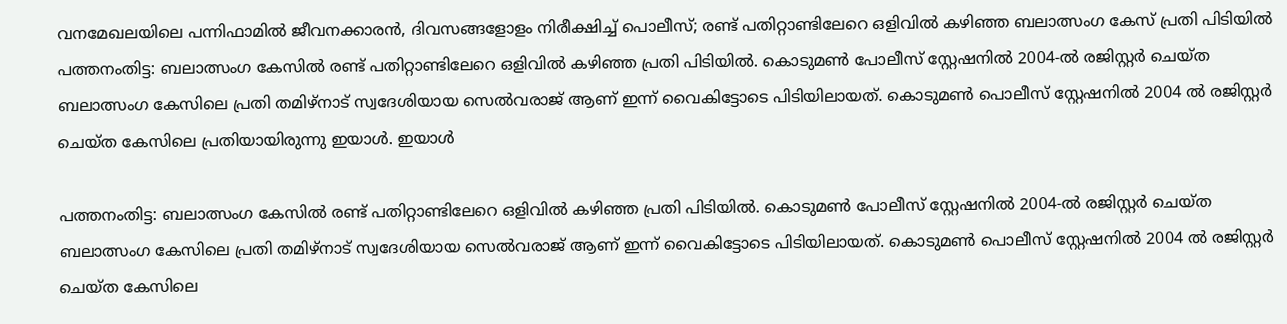വനമേഖലയിലെ പന്നിഫാമിൽ ജീവനക്കാരൻ, ദിവസങ്ങളോളം നിരീക്ഷിച്ച് പൊലീസ്; രണ്ട് പതിറ്റാണ്ടിലേറെ ഒളിവിൽ കഴിഞ്ഞ ബലാത്സംഗ കേസ് പ്രതി പിടിയിൽ
പത്തനംതിട്ട: ബലാത്സംഗ കേസിൽ രണ്ട് പതിറ്റാണ്ടിലേറെ ഒളിവിൽ കഴിഞ്ഞ പ്രതി പിടിയിൽ. കൊടുമൺ പോലീസ് സ്റ്റേഷനിൽ 2004-ൽ രജിസ്റ്റർ ചെയ്ത ബലാത്സംഗ കേസിലെ പ്രതി തമിഴ്‌നാട് സ്വദേശിയായ സെൽവരാജ് ആണ് ഇന്ന് വൈകിട്ടോടെ പിടിയിലായത്. കൊടുമൺ പൊലീസ് സ്റ്റേഷനിൽ 2004 ൽ രജിസ്റ്റർ ചെയ്ത കേസിലെ പ്രതിയായിരുന്നു ഇയാൾ. ഇയാൾ

പത്തനംതിട്ട: ബലാത്സംഗ കേസിൽ രണ്ട് പതിറ്റാണ്ടിലേറെ ഒളിവിൽ കഴിഞ്ഞ പ്രതി പിടിയിൽ. കൊടുമൺ പോലീസ് സ്റ്റേഷനിൽ 2004-ൽ രജിസ്റ്റർ ചെയ്ത ബലാത്സംഗ കേസിലെ പ്രതി തമിഴ്‌നാട് സ്വദേശിയായ സെൽവരാജ് ആണ് ഇന്ന് വൈകിട്ടോടെ പിടിയിലായത്. കൊടുമൺ പൊലീസ് സ്റ്റേഷനിൽ 2004 ൽ രജിസ്റ്റർ ചെയ്ത കേസിലെ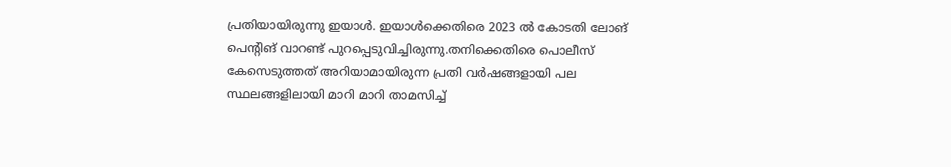പ്രതിയായിരുന്നു ഇയാൾ. ഇയാൾക്കെതിരെ 2023 ൽ കോടതി ലോങ് പെൻ്റിങ് വാറണ്ട് പുറപ്പെടുവിച്ചിരുന്നു.തനിക്കെതിരെ പൊലീസ് കേസെടുത്തത് അറിയാമായിരുന്ന പ്രതി വർഷങ്ങളായി പല സ്ഥലങ്ങളിലായി മാറി മാറി താമസിച്ച്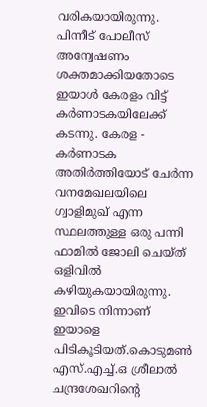വരികയായിരുന്നു. പിന്നീട് പോലീസ് അന്വേഷണം ശക്തമാക്കിയതോടെ ഇയാൾ കേരളം വിട്ട് കർണാടകയിലേക്ക് കടന്നു. കേരള - കർണാടക അതിർത്തിയോട് ചേർന്ന വനമേഖലയിലെ ഗ്വാളിമുഖ് എന്ന സ്ഥലത്തുള്ള ഒരു പന്നി ഫാമിൽ ജോലി ചെയ്ത് ഒളിവിൽ കഴിയുകയായിരുന്നു. ഇവിടെ നിന്നാണ് ഇയാളെ പിടികൂടിയത്.കൊടുമൺ എസ്.എച്ച്.ഒ ശ്രീലാൽ ചന്ദ്രശേഖറിന്റെ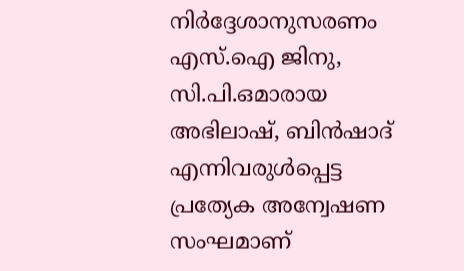നിർദ്ദേശാനുസരണം എസ്.ഐ ജിനു, സി.പി.ഒമാരായ അഭിലാഷ്, ബിൻഷാദ് എന്നിവരുൾപ്പെട്ട പ്രത്യേക അന്വേഷണ സംഘമാണ്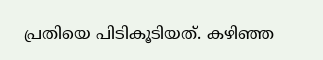പ്രതിയെ പിടികൂടിയത്. കഴിഞ്ഞ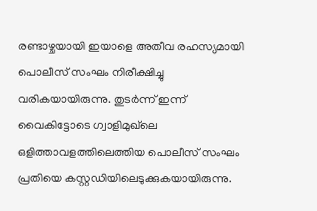രണ്ടാഴ്ചയായി ഇയാളെ അതീവ രഹസ്യമായി പൊലീസ് സംഘം നിരീക്ഷിച്ചു വരികയായിരുന്നു. തുടർന്ന് ഇന്ന് വൈകിട്ടോടെ ഗ്വാളിമുഖ്‌ലെ ഒളിത്താവളത്തിലെത്തിയ പൊലീസ് സംഘം പ്രതിയെ കസ്റ്റഡിയിലെടുക്കുകയായിരുന്നു.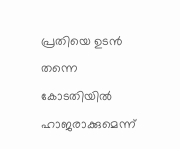പ്രതിയെ ഉടൻ തന്നെ കോടതിയിൽ ഹാജരാക്കുമെന്ന്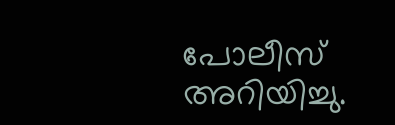പോലീസ് അറിയിച്ചു.